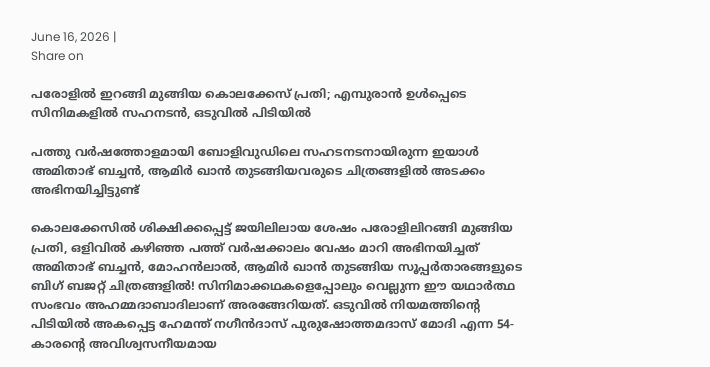June 16, 2026 |
Share on

പരോളില്‍ ഇറങ്ങി മുങ്ങിയ കൊലക്കേസ് പ്രതി; എമ്പുരാന്‍ ഉള്‍പ്പെടെ സിനിമകളില്‍ സഹനടന്‍, ഒടുവില്‍ പിടിയില്‍

പത്തു വര്‍ഷത്തോളമായി ബോളിവുഡിലെ സഹടനടനായിരുന്ന ഇയാള്‍ അമിതാഭ് ബച്ചന്‍, ആമിര്‍ ഖാന്‍ തുടങ്ങിയവരുടെ ചിത്രങ്ങളില്‍ അടക്കം അഭിനയിച്ചിട്ടുണ്ട്‌

കൊലക്കേസില്‍ ശിക്ഷിക്കപ്പെട്ട് ജയിലിലായ ശേഷം പരോളിലിറങ്ങി മുങ്ങിയ പ്രതി, ഒളിവില്‍ കഴിഞ്ഞ പത്ത് വര്‍ഷക്കാലം വേഷം മാറി അഭിനയിച്ചത് അമിതാഭ് ബച്ചന്‍, മോഹന്‍ലാല്‍, ആമിര്‍ ഖാന്‍ തുടങ്ങിയ സൂപ്പര്‍താരങ്ങളുടെ ബിഗ് ബജറ്റ് ചിത്രങ്ങളില്‍! സിനിമാക്കഥകളെപ്പോലും വെല്ലുന്ന ഈ യഥാര്‍ത്ഥ സംഭവം അഹമ്മദാബാദിലാണ് അരങ്ങേറിയത്. ഒടുവില്‍ നിയമത്തിന്റെ പിടിയില്‍ അകപ്പെട്ട ഹേമന്ത് നഗീന്‍ദാസ് പുരുഷോത്തമദാസ് മോദി എന്ന 54-കാരന്റെ അവിശ്വസനീയമായ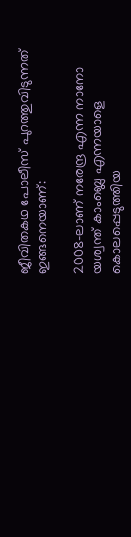ജീവിതകഥ പോലീസ് പുറത്തുവിടുന്നത് ഇങ്ങനെയാണ്:

2008-ലാണ് നരേന്ദ്ര എന്ന നാനോ യശ്വന്ത് കാംബ്ലെ എന്നയാളെ കൊലപ്പെടുത്തിയ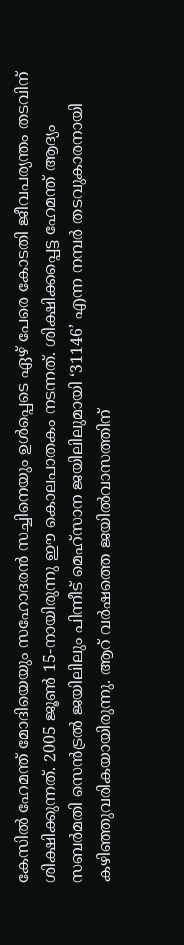കേസില്‍ ഹേമന്ത് മോദിയെയും സഹോദരന്‍ സച്ചിനെയും ഉള്‍പ്പെടെ ഏഴ് പേരെ കോടതി ജീവപര്യന്തം തടവിന് ശിക്ഷിക്കുന്നത്. 2005 ജൂണ്‍ 15-നായിരുന്നു ഈ കൊലപാതകം നടന്നത്. ശിക്ഷിക്കപ്പെട്ട ഹേമന്ത് ആദ്യം സബര്‍മതി സെന്‍ട്രല്‍ ജയിലിലും പിന്നീട് മെഹ്‌സാന ജയിലിലുമായി ‘31146’ എന്ന നമ്പര്‍ തടവുകാരനായി കഴിഞ്ഞുവരികയായിരുന്നു. ആറ് വര്‍ഷത്തെ ജയില്‍വാസത്തിന്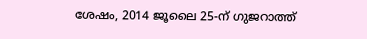ശേഷം, 2014 ജൂലൈ 25-ന് ഗുജറാത്ത്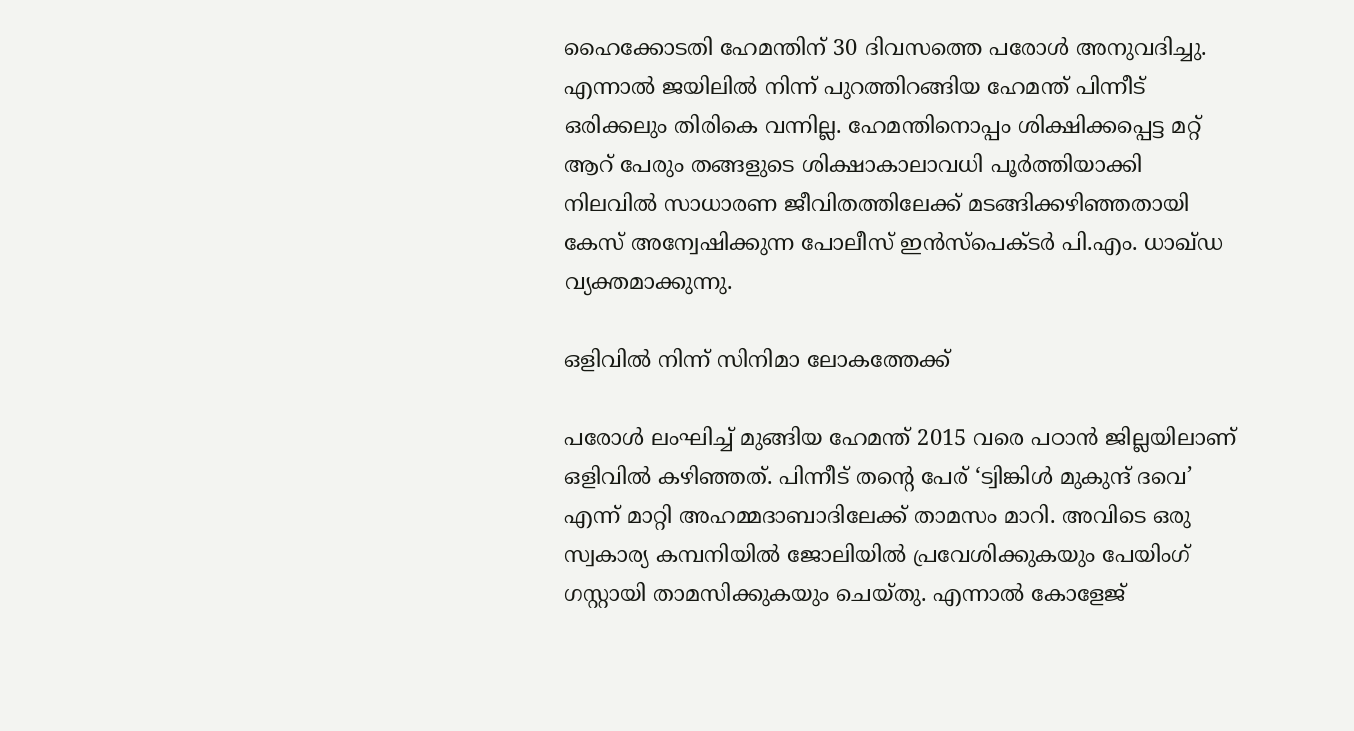ഹൈക്കോടതി ഹേമന്തിന് 30 ദിവസത്തെ പരോള്‍ അനുവദിച്ചു. എന്നാല്‍ ജയിലില്‍ നിന്ന് പുറത്തിറങ്ങിയ ഹേമന്ത് പിന്നീട് ഒരിക്കലും തിരികെ വന്നില്ല. ഹേമന്തിനൊപ്പം ശിക്ഷിക്കപ്പെട്ട മറ്റ് ആറ് പേരും തങ്ങളുടെ ശിക്ഷാകാലാവധി പൂര്‍ത്തിയാക്കി നിലവില്‍ സാധാരണ ജീവിതത്തിലേക്ക് മടങ്ങിക്കഴിഞ്ഞതായി കേസ് അന്വേഷിക്കുന്ന പോലീസ് ഇന്‍സ്‌പെക്ടര്‍ പി.എം. ധാഖ്ഡ വ്യക്തമാക്കുന്നു.

ഒളിവില്‍ നിന്ന് സിനിമാ ലോകത്തേക്ക്

പരോള്‍ ലംഘിച്ച് മുങ്ങിയ ഹേമന്ത് 2015 വരെ പഠാന്‍ ജില്ലയിലാണ് ഒളിവില്‍ കഴിഞ്ഞത്. പിന്നീട് തന്റെ പേര് ‘ട്വിങ്കിള്‍ മുകുന്ദ് ദവെ’ എന്ന് മാറ്റി അഹമ്മദാബാദിലേക്ക് താമസം മാറി. അവിടെ ഒരു സ്വകാര്യ കമ്പനിയില്‍ ജോലിയില്‍ പ്രവേശിക്കുകയും പേയിംഗ് ഗസ്റ്റായി താമസിക്കുകയും ചെയ്തു. എന്നാല്‍ കോളേജ്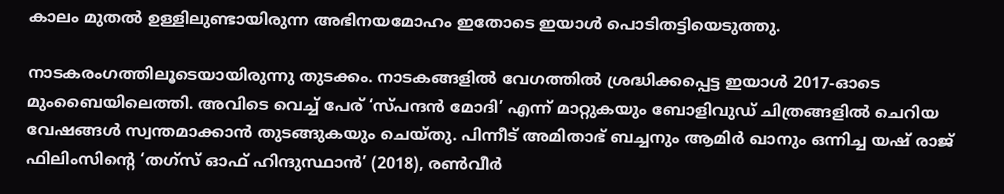കാലം മുതല്‍ ഉള്ളിലുണ്ടായിരുന്ന അഭിനയമോഹം ഇതോടെ ഇയാള്‍ പൊടിതട്ടിയെടുത്തു.

നാടകരംഗത്തിലൂടെയായിരുന്നു തുടക്കം. നാടകങ്ങളില്‍ വേഗത്തില്‍ ശ്രദ്ധിക്കപ്പെട്ട ഇയാള്‍ 2017-ഓടെ മുംബൈയിലെത്തി. അവിടെ വെച്ച് പേര് ‘സ്പന്ദന്‍ മോദി’ എന്ന് മാറ്റുകയും ബോളിവുഡ് ചിത്രങ്ങളില്‍ ചെറിയ വേഷങ്ങള്‍ സ്വന്തമാക്കാന്‍ തുടങ്ങുകയും ചെയ്തു. പിന്നീട് അമിതാഭ് ബച്ചനും ആമിര്‍ ഖാനും ഒന്നിച്ച യഷ് രാജ് ഫിലിംസിന്റെ ‘തഗ്‌സ് ഓഫ് ഹിന്ദുസ്ഥാന്‍’ (2018), രണ്‍വീര്‍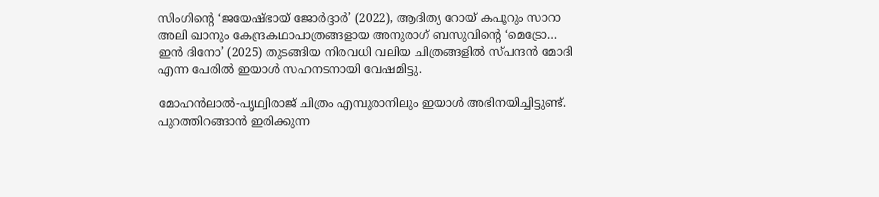സിംഗിന്റെ ‘ജയേഷ്ഭായ് ജോര്‍ദ്ദാര്‍’ (2022), ആദിത്യ റോയ് കപൂറും സാറാ അലി ഖാനും കേന്ദ്രകഥാപാത്രങ്ങളായ അനുരാഗ് ബസുവിന്റെ ‘മെട്രോ… ഇന്‍ ദിനോ’ (2025) തുടങ്ങിയ നിരവധി വലിയ ചിത്രങ്ങളില്‍ സ്പന്ദന്‍ മോദി എന്ന പേരില്‍ ഇയാള്‍ സഹനടനായി വേഷമിട്ടു.

മോഹന്‍ലാല്‍-പൃഥ്വിരാജ് ചിത്രം എമ്പുരാനിലും ഇയാള്‍ അഭിനയിച്ചിട്ടുണ്ട്. പുറത്തിറങ്ങാന്‍ ഇരിക്കുന്ന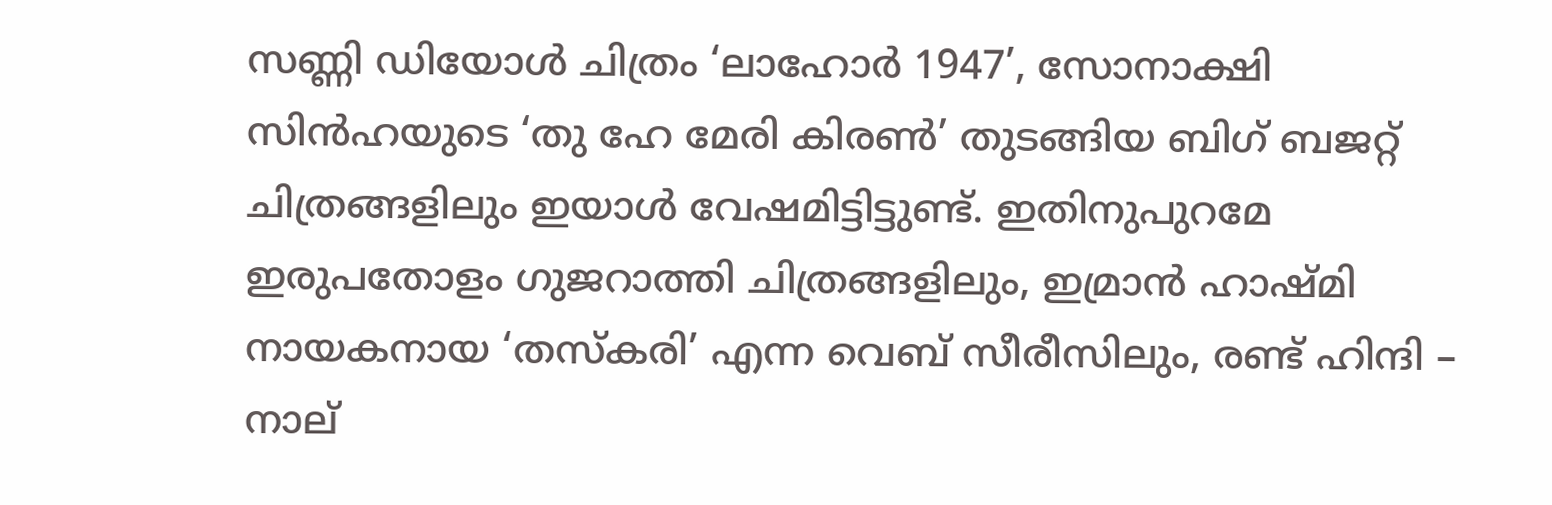സണ്ണി ഡിയോള്‍ ചിത്രം ‘ലാഹോര്‍ 1947’, സോനാക്ഷി സിന്‍ഹയുടെ ‘തു ഹേ മേരി കിരണ്‍’ തുടങ്ങിയ ബിഗ് ബജറ്റ് ചിത്രങ്ങളിലും ഇയാള്‍ വേഷമിട്ടിട്ടുണ്ട്. ഇതിനുപുറമേ ഇരുപതോളം ഗുജറാത്തി ചിത്രങ്ങളിലും, ഇമ്രാന്‍ ഹാഷ്മി നായകനായ ‘തസ്‌കരി’ എന്ന വെബ് സീരീസിലും, രണ്ട് ഹിന്ദി – നാല്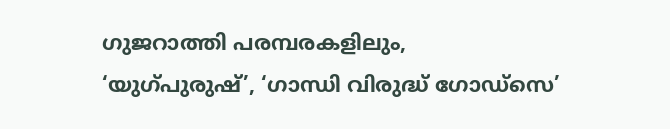ഗുജറാത്തി പരമ്പരകളിലും, ‘യുഗ്പുരുഷ്’, ‘ഗാന്ധി വിരുദ്ധ് ഗോഡ്‌സെ’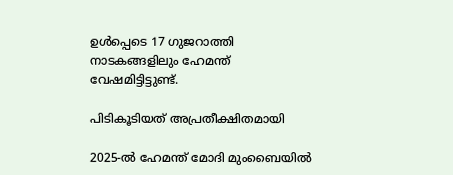ഉള്‍പ്പെടെ 17 ഗുജറാത്തി നാടകങ്ങളിലും ഹേമന്ത് വേഷമിട്ടിട്ടുണ്ട്.

പിടികൂടിയത് അപ്രതീക്ഷിതമായി

2025-ല്‍ ഹേമന്ത് മോദി മുംബൈയില്‍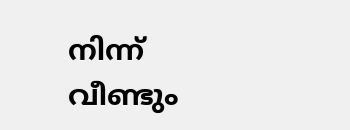നിന്ന് വീണ്ടും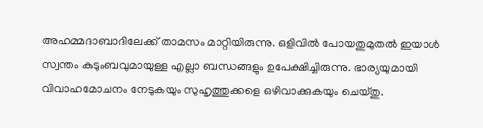അഹമ്മദാബാദിലേക്ക് താമസം മാറ്റിയിരുന്നു. ഒളിവില്‍ പോയതുമുതല്‍ ഇയാള്‍ സ്വന്തം കുടുംബവുമായുള്ള എല്ലാ ബന്ധങ്ങളും ഉപേക്ഷിച്ചിരുന്നു. ഭാര്യയുമായി വിവാഹമോചനം നേടുകയും സുഹൃത്തുക്കളെ ഒഴിവാക്കുകയും ചെയ്തു.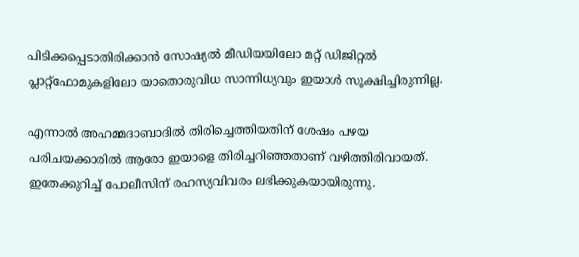പിടിക്കപ്പെടാതിരിക്കാന്‍ സോഷ്യല്‍ മീഡിയയിലോ മറ്റ് ഡിജിറ്റല്‍ പ്ലാറ്റ്ഫോമുകളിലോ യാതൊരുവിധ സാന്നിധ്യവും ഇയാള്‍ സൂക്ഷിച്ചിരുന്നില്ല.

എന്നാല്‍ അഹമ്മദാബാദില്‍ തിരിച്ചെത്തിയതിന് ശേഷം പഴയ പരിചയക്കാരില്‍ ആരോ ഇയാളെ തിരിച്ചറിഞ്ഞതാണ് വഴിത്തിരിവായത്. ഇതേക്കുറിച്ച് പോലീസിന് രഹസ്യവിവരം ലഭിക്കുകയായിരുന്നു.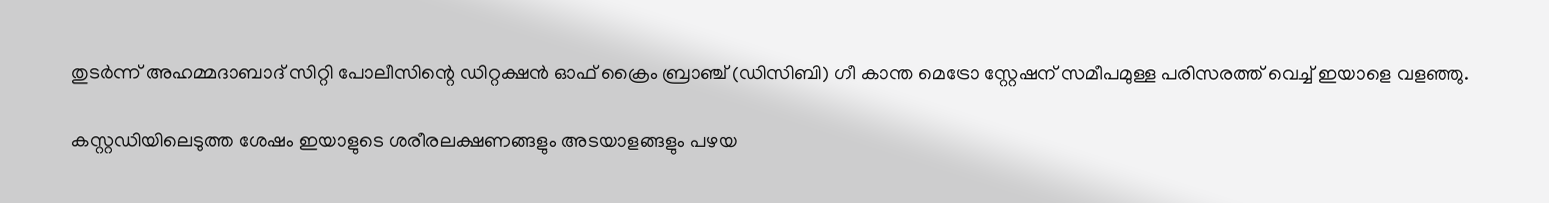തുടര്‍ന്ന് അഹമ്മദാബാദ് സിറ്റി പോലീസിന്റെ ഡിറ്റക്ഷന്‍ ഓഫ് ക്രൈം ബ്രാഞ്ച് (ഡിസിബി) ഗീ കാന്ത മെട്രോ സ്റ്റേഷന് സമീപമുള്ള പരിസരത്ത് വെച്ച് ഇയാളെ വളഞ്ഞു.

കസ്റ്റഡിയിലെടുത്ത ശേഷം ഇയാളുടെ ശരീരലക്ഷണങ്ങളും അടയാളങ്ങളും പഴയ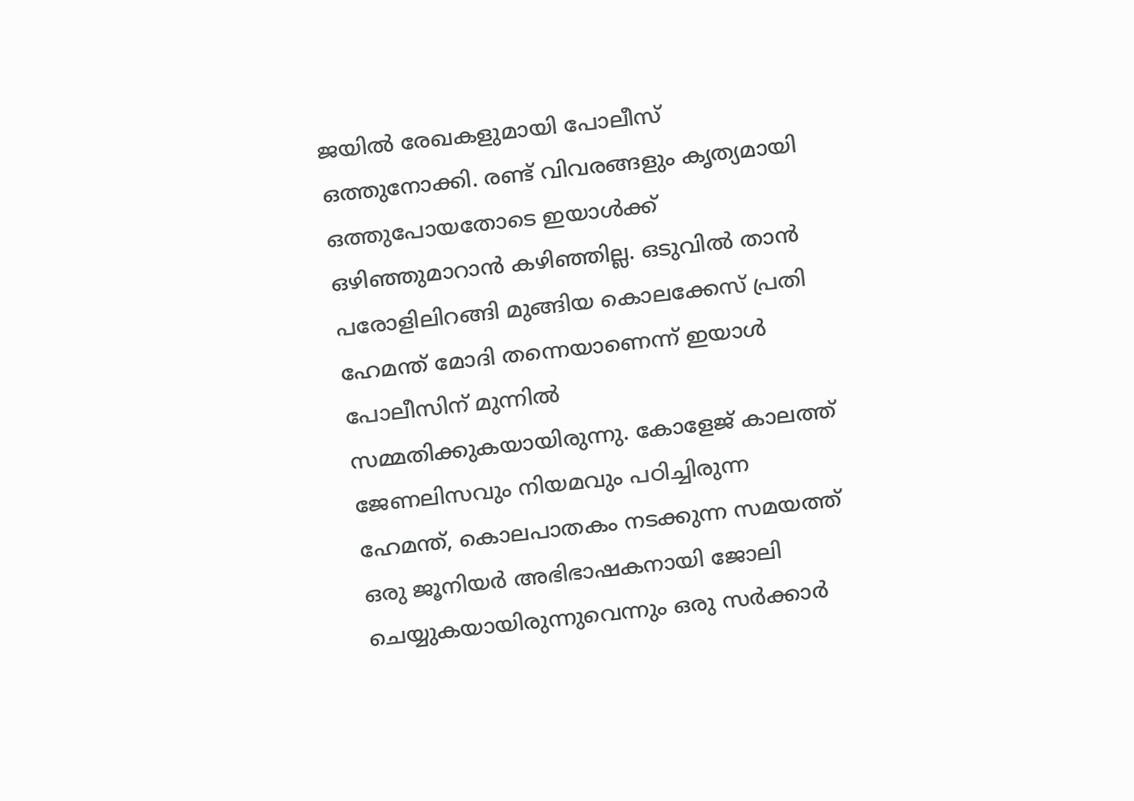ജയില്‍ രേഖകളുമായി പോലീസ് ഒത്തുനോക്കി. രണ്ട് വിവരങ്ങളും കൃത്യമായി ഒത്തുപോയതോടെ ഇയാള്‍ക്ക് ഒഴിഞ്ഞുമാറാന്‍ കഴിഞ്ഞില്ല. ഒടുവില്‍ താന്‍ പരോളിലിറങ്ങി മുങ്ങിയ കൊലക്കേസ് പ്രതി ഹേമന്ത് മോദി തന്നെയാണെന്ന് ഇയാള്‍ പോലീസിന് മുന്നില്‍ സമ്മതിക്കുകയായിരുന്നു. കോളേജ് കാലത്ത് ജേണലിസവും നിയമവും പഠിച്ചിരുന്ന ഹേമന്ത്, കൊലപാതകം നടക്കുന്ന സമയത്ത് ഒരു ജൂനിയര്‍ അഭിഭാഷകനായി ജോലി ചെയ്യുകയായിരുന്നുവെന്നും ഒരു സര്‍ക്കാര്‍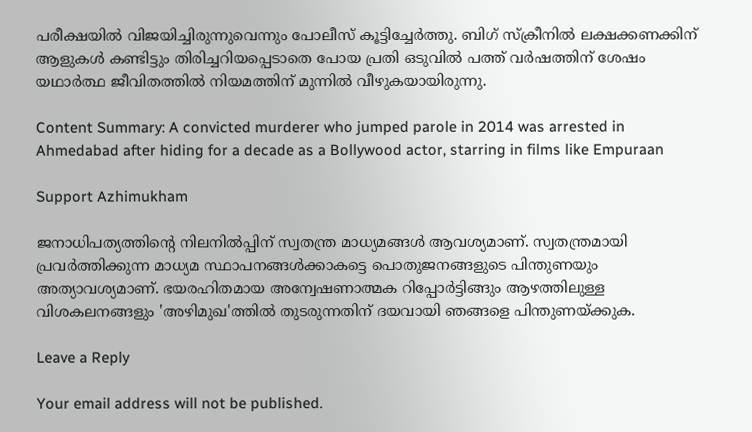പരീക്ഷയില്‍ വിജയിച്ചിരുന്നുവെന്നും പോലീസ് കൂട്ടിച്ചേര്‍ത്തു. ബിഗ് സ്‌ക്രീനില്‍ ലക്ഷക്കണക്കിന് ആളുകള്‍ കണ്ടിട്ടും തിരിച്ചറിയപ്പെടാതെ പോയ പ്രതി ഒടുവില്‍ പത്ത് വര്‍ഷത്തിന് ശേഷം യഥാര്‍ത്ഥ ജീവിതത്തില്‍ നിയമത്തിന് മുന്നില്‍ വീഴുകയായിരുന്നു.

Content Summary: A convicted murderer who jumped parole in 2014 was arrested in Ahmedabad after hiding for a decade as a Bollywood actor, starring in films like Empuraan

Support Azhimukham

ജനാധിപത്യത്തിന്റെ നിലനിൽപ്പിന് സ്വതന്ത്ര മാധ്യമങ്ങൾ ആവശ്യമാണ്. സ്വതന്ത്രമായി പ്രവർത്തിക്കുന്ന മാധ്യമ സ്ഥാപനങ്ങൾക്കാകട്ടെ പൊതുജനങ്ങളുടെ പിന്തുണയും അത്യാവശ്യമാണ്. ഭയരഹിതമായ അന്വേഷണാത്മക റിപ്പോർട്ടിങ്ങും ആഴത്തിലുള്ള വിശകലനങ്ങളും 'അഴിമുഖ'ത്തിൽ തുടരുന്നതിന് ദയവായി ഞങ്ങളെ പിന്തുണയ്ക്കുക.

Leave a Reply

Your email address will not be published.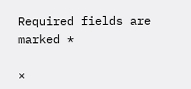Required fields are marked *

×